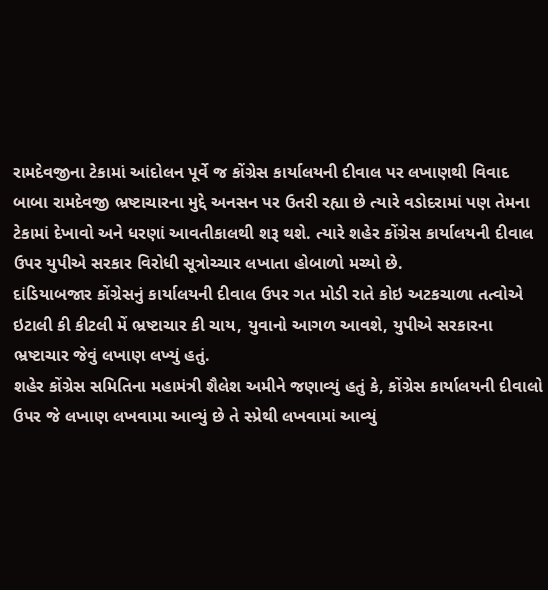રામદેવજીના ટેકામાં આંદોલન પૂર્વે જ કોંગ્રેસ કાર્યાલયની દીવાલ પર લખાણથી વિવાદ
બાબા રામદેવજી ભ્રષ્ટાચારના મુદ્દે અનસન પર ઉતરી રહ્યા છે ત્યારે વડોદરામાં પણ તેમના ટેકામાં દેખાવો અને ધરણાં આવતીકાલથી શરૂ થશે. ત્યારે શહેર કોંગ્રેસ કાર્યાલયની દીવાલ ઉપર યુપીએ સરકાર વિરોધી સૂત્રોચ્ચાર લખાતા હોબાળો મચ્યો છે.
દાંડિયાબજાર કોંગ્રેસનું કાર્યાલયની દીવાલ ઉપર ગત મોડી રાતે કોઇ અટકચાળા તત્વોએ ઇટાલી કી કીટલી મેં ભ્રષ્ટાચાર કી ચાય, યુવાનો આગળ આવશે, યુપીએ સરકારના ભ્રષ્ટાચાર જેવું લખાણ લખ્યું હતું.
શહેર કોંગ્રેસ સમિતિના મહામંત્રી શૈલેશ અમીને જણાવ્યું હતું કે, કોંગ્રેસ કાર્યાલયની દીવાલો ઉપર જે લખાણ લખવામા આવ્યું છે તે સ્પ્રેથી લખવામાં આવ્યું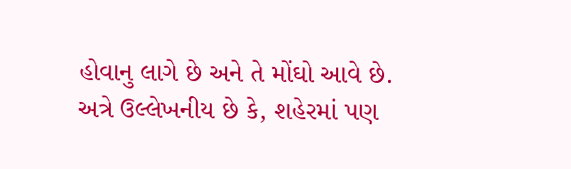હોવાનુ લાગે છે અને તે મોંઘો આવે છે.
અત્રે ઉલ્લેખનીય છે કે, શહેરમાં પણ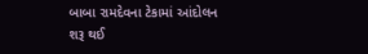બાબા રામદેવના ટેકામાં આંદોલન શરૂ થઈ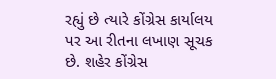રહ્યું છે ત્યારે કોંગ્રેસ કાર્યાલય પર આ રીતના લખાણ સૂચક છે. શહેર કોંગ્રેસ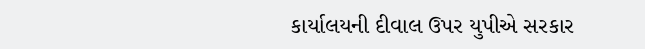કાર્યાલયની દીવાલ ઉપર યુપીએ સરકાર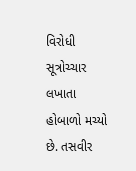વિરોધી સૂત્રોચ્ચાર લખાતા હોબાળો મચ્યો છે. તસવીર